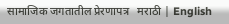सामाजिक जगतातील प्रेरणापत्र   मराठी | English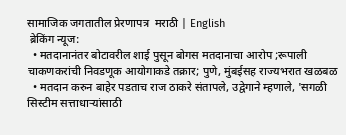सामाजिक जगतातील प्रेरणापत्र  मराठी | English
 ब्रेकिंग न्यूज:
  • मतदानानंतर बोटावरील शाई पुसून बोगस मतदानाचा आरोप ;रूपाली चाकणकरांची निवडणूक आयोगाकडे तक्रार; पुणे, मुंबईसह राज्यभरात खळबळ
  • मतदान करुन बाहेर पडताच राज ठाकरे संतापले, उद्वेगाने म्हणाले, 'सगळी सिस्टीम सत्ताधाऱ्यांसाठी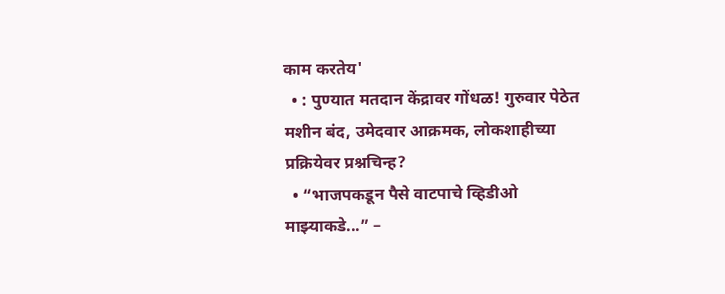काम करतेय'
  • : पुण्यात मतदान केंद्रावर गोंधळ! गुरुवार पेठेत मशीन बंद, उमेदवार आक्रमक, लोकशाहीच्या प्रक्रियेवर प्रश्नचिन्ह?
  • “भाजपकडून पैसे वाटपाचे व्हिडीओ माझ्याकडे...” –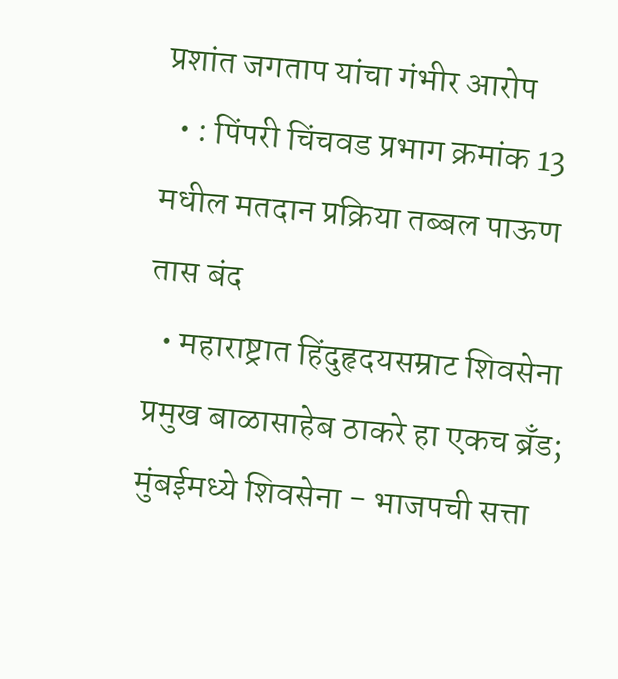प्रशांत जगताप यांचा गंभीर आरोप
  • : पिंपरी चिंचवड प्रभाग क्रमांक 13 मधील मतदान प्रक्रिया तब्बल पाऊण तास बंद
  • महाराष्ट्रात हिंदुहृदयसम्राट शिवसेना प्रमुख बाळासाहेब ठाकरे हा एकच ब्रँड; मुंबईमध्ये शिवसेना - भाजपची सत्ता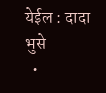येईल : दादा भुसे
  •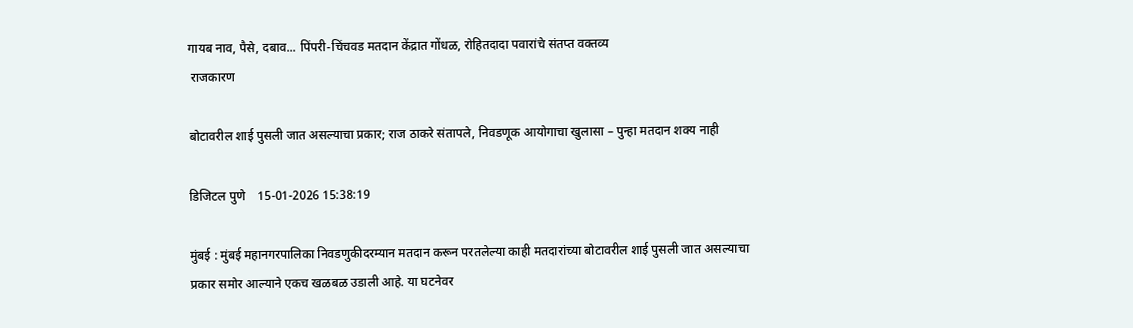गायब नाव, पैसे, दबाव... पिंपरी-चिंचवड मतदान केंद्रात गोंधळ, रोहितदादा पवारांचे संतप्त वक्तव्य
 राजकारण

बोटावरील शाई पुसली जात असल्याचा प्रकार; राज ठाकरे संतापले, निवडणूक आयोगाचा खुलासा – पुन्हा मतदान शक्य नाही

डिजिटल पुणे    15-01-2026 15:38:19

मुंबई : मुंबई महानगरपालिका निवडणुकीदरम्यान मतदान करून परतलेल्या काही मतदारांच्या बोटावरील शाई पुसली जात असल्याचा प्रकार समोर आल्याने एकच खळबळ उडाली आहे. या घटनेवर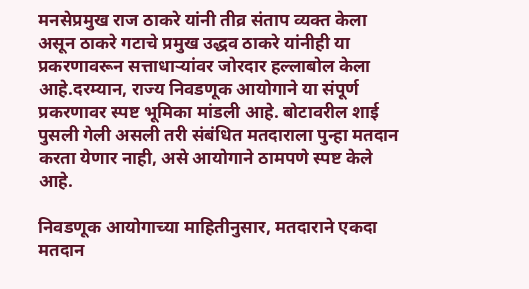मनसेप्रमुख राज ठाकरे यांनी तीव्र संताप व्यक्त केला असून ठाकरे गटाचे प्रमुख उद्धव ठाकरे यांनीही या प्रकरणावरून सत्ताधाऱ्यांवर जोरदार हल्लाबोल केला आहे.दरम्यान, राज्य निवडणूक आयोगाने या संपूर्ण प्रकरणावर स्पष्ट भूमिका मांडली आहे. बोटावरील शाई पुसली गेली असली तरी संबंधित मतदाराला पुन्हा मतदान करता येणार नाही, असे आयोगाने ठामपणे स्पष्ट केले आहे.

निवडणूक आयोगाच्या माहितीनुसार, मतदाराने एकदा मतदान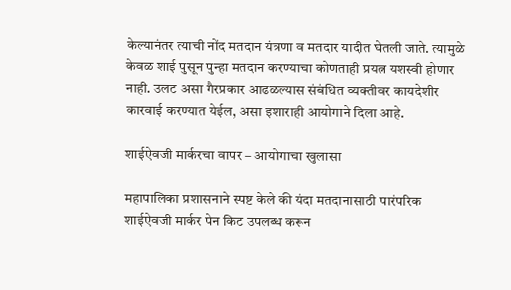केल्यानंतर त्याची नोंद मतदान यंत्रणा व मतदार यादीत घेतली जाते. त्यामुळे केवळ शाई पुसून पुन्हा मतदान करण्याचा कोणताही प्रयत्न यशस्वी होणार नाही. उलट असा गैरप्रकार आढळल्यास संबंधित व्यक्तीवर कायदेशीर कारवाई करण्यात येईल, असा इशाराही आयोगाने दिला आहे.

शाईऐवजी मार्करचा वापर – आयोगाचा खुलासा

महापालिका प्रशासनाने स्पष्ट केले की यंदा मतदानासाठी पारंपरिक शाईऐवजी मार्कर पेन किट उपलब्ध करून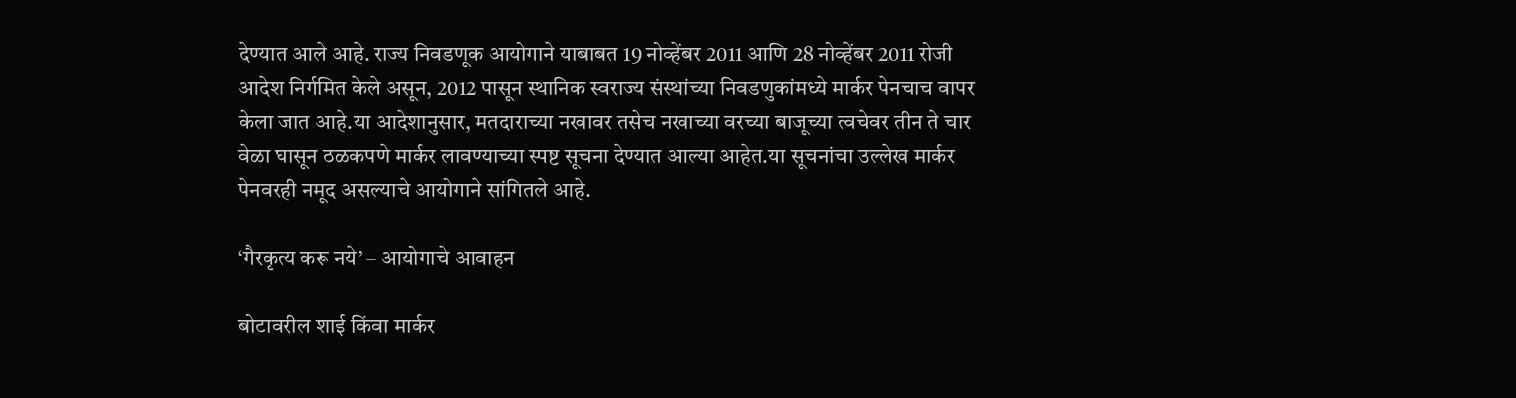देण्यात आले आहे. राज्य निवडणूक आयोगाने याबाबत 19 नोव्हेंबर 2011 आणि 28 नोव्हेंबर 2011 रोजी आदेश निर्गमित केले असून, 2012 पासून स्थानिक स्वराज्य संस्थांच्या निवडणुकांमध्ये मार्कर पेनचाच वापर केला जात आहे.या आदेशानुसार, मतदाराच्या नखावर तसेच नखाच्या वरच्या बाजूच्या त्वचेवर तीन ते चार वेळा घासून ठळकपणे मार्कर लावण्याच्या स्पष्ट सूचना देण्यात आल्या आहेत.या सूचनांचा उल्लेख मार्कर पेनवरही नमूद असल्याचे आयोगाने सांगितले आहे.

‘गैरकृत्य करू नये’ – आयोगाचे आवाहन

बोटावरील शाई किंवा मार्कर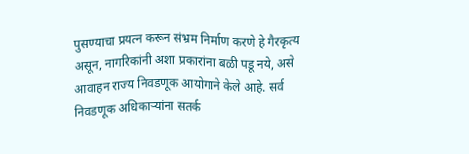पुसण्याचा प्रयत्न करून संभ्रम निर्माण करणे हे गैरकृत्य असून, नागरिकांनी अशा प्रकारांना बळी पडू नये, असे आवाहन राज्य निवडणूक आयोगाने केले आहे. सर्व निवडणूक अधिकाऱ्यांना सतर्क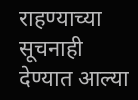राहण्याच्या सूचनाही देण्यात आल्या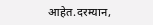आहेत.दरम्यान,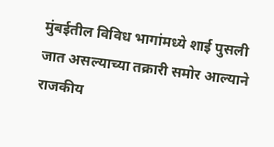मुंबईतील विविध भागांमध्ये शाई पुसली जात असल्याच्या तक्रारी समोर आल्याने राजकीय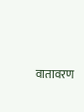वातावरण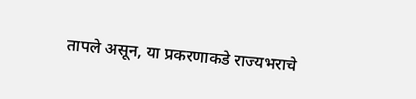तापले असून, या प्रकरणाकडे राज्यभराचे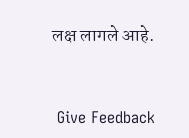लक्ष लागले आहे.


 Give Feedback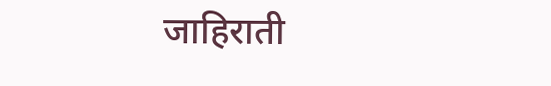जाहिराती